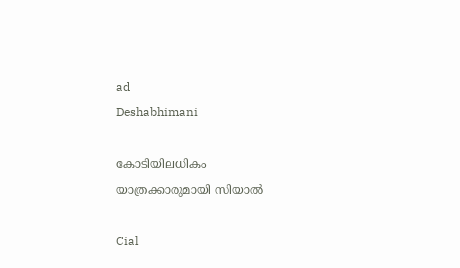ad
Deshabhimani

കോടിയിലധികം
യാത്രക്കാരുമായി സിയാൽ

Cial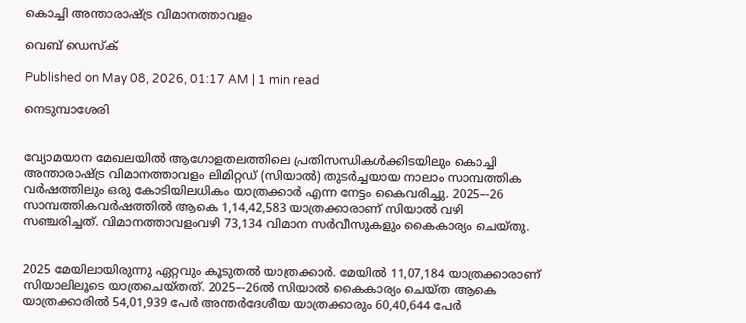കൊച്ചി അന്താരാഷ്ട്ര വിമാനത്താവളം

വെബ് ഡെസ്ക്

Published on May 08, 2026, 01:17 AM | 1 min read

നെടുമ്പാശേരി


വ്യോമയാന മേഖലയിൽ ആഗോളതലത്തിലെ പ്രതിസന്ധികൾക്കിടയിലും കൊച്ചി അന്താരാഷ്ട്ര വിമാനത്താവളം ലിമിറ്റഡ് (സിയാൽ) തുടർച്ചയായ നാലാം സാമ്പത്തിക വർഷത്തിലും ഒരു കോടിയിലധികം യാത്രക്കാർ എന്ന നേട്ടം കൈവരിച്ചു. 2025–-26 സാമ്പത്തികവർഷത്തിൽ ആകെ 1,14,42,583 യാത്രക്കാരാണ് സിയാൽ വഴി സഞ്ചരിച്ചത്. വിമാനത്താവളംവഴി 73,134 വിമാന സർവീസുകളും കൈകാര്യം ചെയ്തു.


2025 മേയിലായിരുന്നു ഏറ്റവും കൂടുതൽ യാത്രക്കാർ. മേയിൽ 11,07,184 യാത്രക്കാരാണ് സിയാലിലൂടെ യാത്രചെയ്തത്. 2025–-26ൽ സിയാൽ കൈകാര്യം ചെയ്ത ആകെ യാത്രക്കാരിൽ 54,01,939 പേർ അന്തർദേശീയ യാത്രക്കാരും 60,40,644 പേർ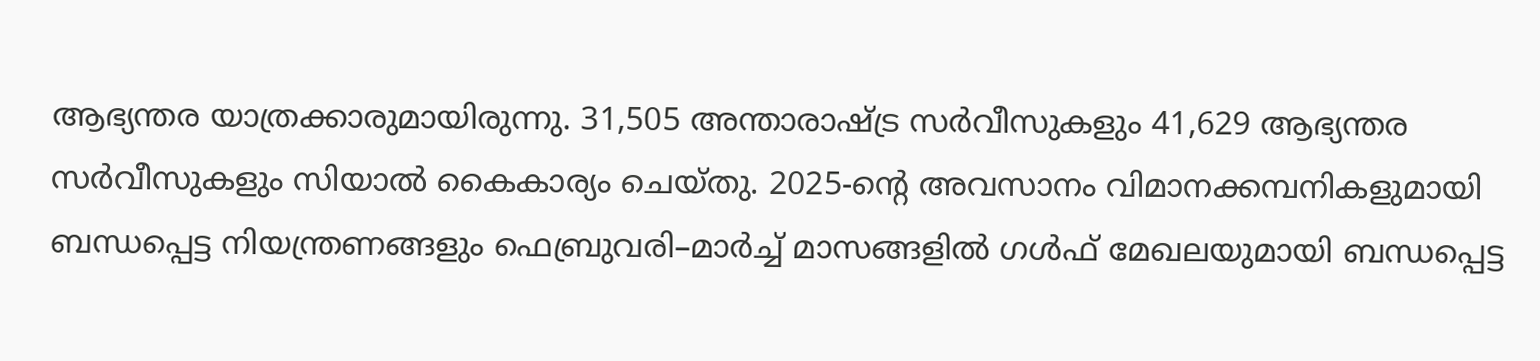ആഭ്യന്തര യാത്രക്കാരുമായിരുന്നു. 31,505 അന്താരാഷ്ട്ര സർവീസുകളും 41,629 ആഭ്യന്തര സർവീസുകളും സിയാൽ കൈകാര്യം ചെയ്തു. 2025-ന്റെ അവസാനം വിമാനക്കമ്പനികളുമായി ബന്ധപ്പെട്ട നിയന്ത്രണങ്ങളും ഫെബ്രുവരി–മാർച്ച് മാസങ്ങളിൽ ഗൾഫ് മേഖലയുമായി ബന്ധപ്പെട്ട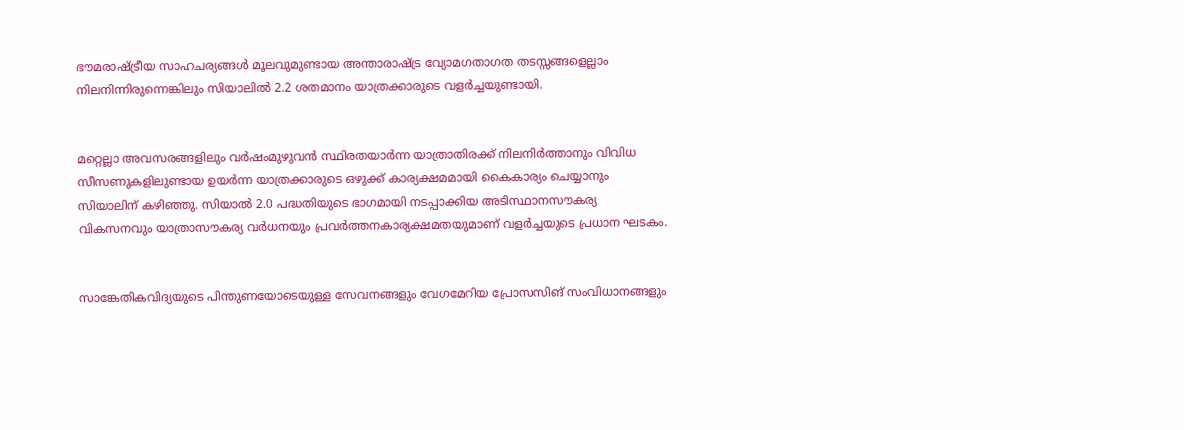ഭൗമരാഷ്ട്രീയ സാഹചര്യങ്ങൾ മൂലവുമുണ്ടായ അന്താരാഷ്ട്ര വ്യോമഗതാഗത തടസ്സങ്ങളെല്ലാം നിലനിന്നിരുന്നെങ്കിലും സിയാലിൽ 2.2 ശതമാനം യാത്രക്കാരുടെ വളർച്ചയുണ്ടായി.


മറ്റെല്ലാ അവസരങ്ങളിലും വർഷംമുഴുവൻ സ്ഥിരതയാർന്ന യാത്രാതിരക്ക് നിലനിർത്താനും വിവിധ സീസണുകളിലുണ്ടായ ഉയർന്ന യാത്രക്കാരുടെ ഒഴുക്ക് കാര്യക്ഷമമായി കൈകാര്യം ചെയ്യാനും സിയാലിന് കഴിഞ്ഞു. സിയാൽ 2.0 പദ്ധതിയുടെ ഭാഗമായി നടപ്പാക്കിയ അടിസ്ഥാനസൗകര്യ വികസനവും യാത്രാസൗകര്യ വർധനയും പ്രവർത്തനകാര്യക്ഷമതയുമാണ് വളർച്ചയുടെ പ്രധാന ഘടകം.


സാങ്കേതികവിദ്യയുടെ പിന്തുണയോടെയുള്ള സേവനങ്ങളും വേഗമേറിയ പ്രോസസിങ്‌ സംവിധാനങ്ങളും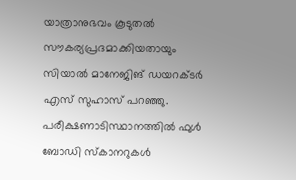യാത്രാനുഭവം കൂടുതൽ സൗകര്യപ്രദമാക്കിയതായും സിയാൽ മാനേജിങ്‌ ഡയറക്ടർ എസ് സുഹാസ് പറഞ്ഞു. പരീക്ഷണാടിസ്ഥാനത്തിൽ ഫുൾ ബോഡി സ്കാനറുകൾ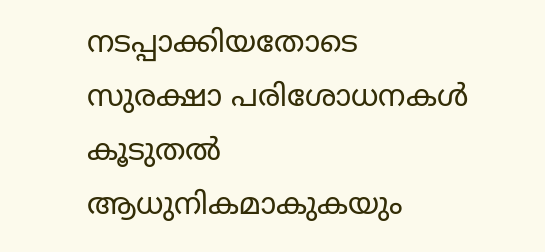നടപ്പാക്കിയതോടെ സുരക്ഷാ പരിശോധനകൾ കൂടുതൽ ആധുനികമാകുകയും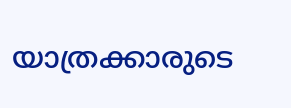യാത്രക്കാരുടെ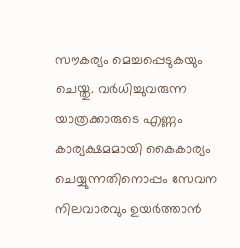സൗകര്യം മെച്ചപ്പെടുകയും ചെയ്തു. വർധിച്ചുവരുന്ന യാത്രക്കാരുടെ എണ്ണം കാര്യക്ഷമമായി കൈകാര്യം ചെയ്യുന്നതിനൊപ്പം സേവന നിലവാരവും ഉയർത്താൻ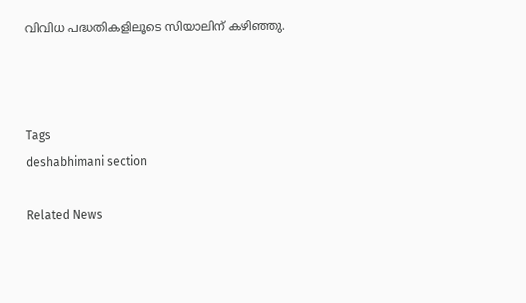വിവിധ പദ്ധതികളിലൂടെ സിയാലിന് കഴിഞ്ഞു.



Tags
deshabhimani section

Related News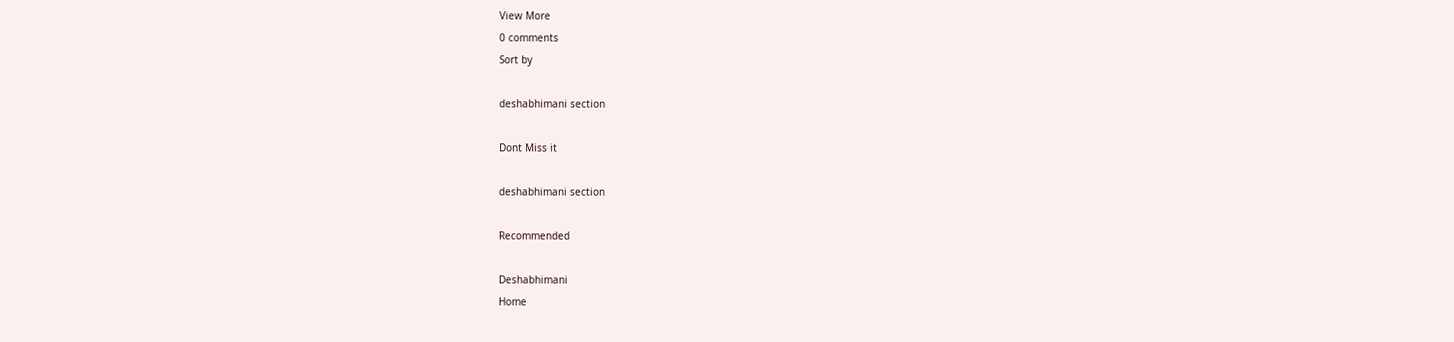View More
0 comments
Sort by

deshabhimani section

Dont Miss it

deshabhimani section

Recommended

Deshabhimani
Home